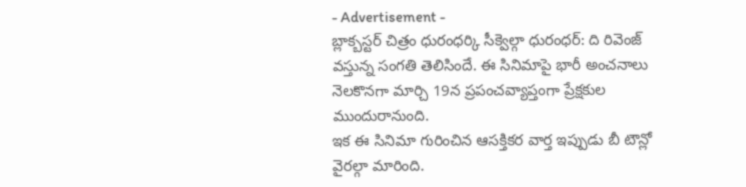- Advertisement -
బ్లాక్బస్టర్ చిత్రం ధురంధర్కి సీక్వెల్గా ధురంధర్: ది రివెంజ్ వస్తున్న సంగతి తెలిసిందే. ఈ సినిమాపై భారీ అంచనాలు నెలకొనగా మార్చి 19న ప్రపంచవ్యాప్తంగా ప్రేక్షకుల ముందురానుంది.
ఇక ఈ సినిమా గురించిన ఆసక్తికర వార్త ఇప్పుడు బీ టౌన్లో వైరల్గా మారింది.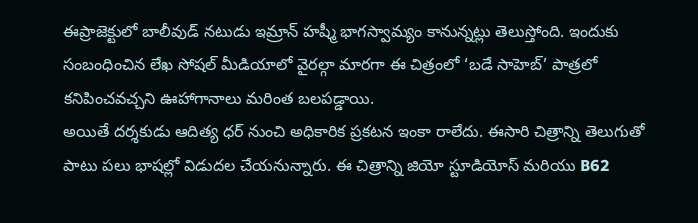ఈప్రాజెక్టులో బాలీవుడ్ నటుడు ఇమ్రాన్ హష్మీ భాగస్వామ్యం కానున్నట్లు తెలుస్తోంది. ఇందుకు సంబంధించిన లేఖ సోషల్ మీడియాలో వైరల్గా మారగా ఈ చిత్రంలో ‘బడే సాహెబ్’ పాత్రలో కనిపించవచ్చని ఊహాగానాలు మరింత బలపడ్డాయి.
అయితే దర్శకుడు ఆదిత్య ధర్ నుంచి అధికారిక ప్రకటన ఇంకా రాలేదు. ఈసారి చిత్రాన్ని తెలుగుతో పాటు పలు భాషల్లో విడుదల చేయనున్నారు. ఈ చిత్రాన్ని జియో స్టూడియోస్ మరియు B62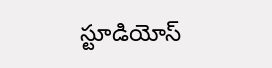స్టూడియోస్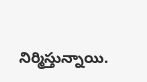నిర్మిస్తున్నాయి.